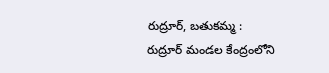రుద్రూర్, బతుకమ్మ :
రుద్రూర్ మండల కేంద్రంలోని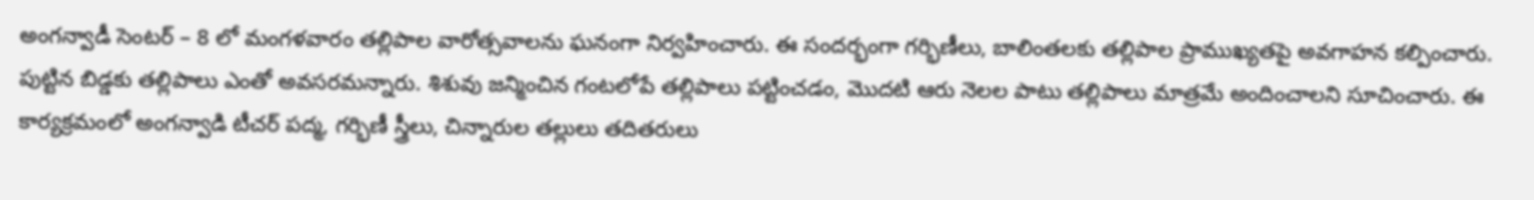అంగన్వాడీ సెంటర్ – 8 లో మంగళవారం తల్లిపాల వారోత్సవాలను ఘనంగా నిర్వహించారు. ఈ సందర్భంగా గర్భిణీలు, బాలింతలకు తల్లిపాల ప్రాముఖ్యతపై అవగాహన కల్పించారు. పుట్టిన బిడ్డకు తల్లిపాలు ఎంతో అవసరమన్నారు. శిశువు జన్మించిన గంటలోపే తల్లిపాలు పట్టించడం, మొదటి ఆరు నెలల పాటు తల్లిపాలు మాత్రమే అందించాలని సూచించారు. ఈ కార్యక్రమంలో అంగన్వాడి టీచర్ పద్మ, గర్భిణీ స్త్రీలు, చిన్నారుల తల్లులు తదితరులు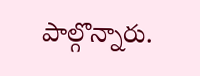పాల్గొన్నారు.